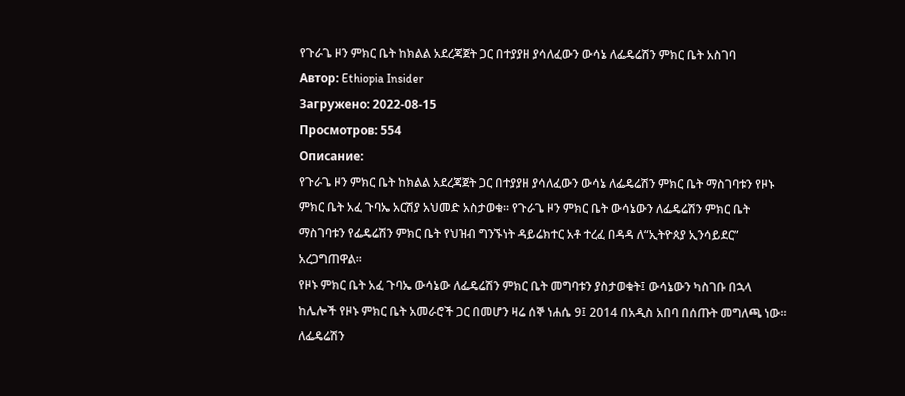የጉራጌ ዞን ምክር ቤት ከክልል አደረጃጀት ጋር በተያያዘ ያሳለፈውን ውሳኔ ለፌዴሬሽን ምክር ቤት አስገባ
Автор: Ethiopia Insider
Загружено: 2022-08-15
Просмотров: 554
Описание:
የጉራጌ ዞን ምክር ቤት ከክልል አደረጃጀት ጋር በተያያዘ ያሳለፈውን ውሳኔ ለፌዴሬሽን ምክር ቤት ማስገባቱን የዞኑ ምክር ቤት አፈ ጉባኤ አርሽያ አህመድ አስታወቁ። የጉራጌ ዞን ምክር ቤት ውሳኔውን ለፌዴሬሽን ምክር ቤት ማስገባቱን የፌዴሬሽን ምክር ቤት የህዝብ ግንኙነት ዳይሬክተር አቶ ተረፈ በዳዳ ለ“ኢትዮጰያ ኢንሳይደር” አረጋግጠዋል።
የዞኑ ምክር ቤት አፈ ጉባኤ ውሳኔው ለፌዴሬሽን ምክር ቤት መግባቱን ያስታወቁት፤ ውሳኔውን ካስገቡ በኋላ ከሌሎች የዞኑ ምክር ቤት አመራሮች ጋር በመሆን ዛሬ ሰኞ ነሐሴ 9፤ 2014 በአዲስ አበባ በሰጡት መግለጫ ነው። ለፌዴሬሽን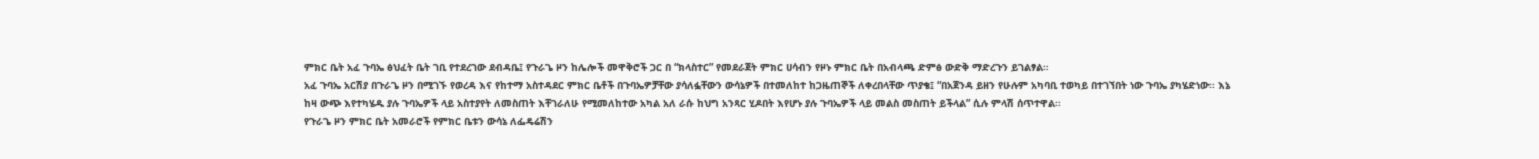ምክር ቤት አፈ ጉባኤ ፅህፈት ቤት ገቢ የተደረገው ደብዳቤ፤ የጉራጌ ዞን ከሌሎች መዋቅሮች ጋር በ “ክላስተር” የመደራጀት ምክር ሀሳብን የዞኑ ምክር ቤት በአብላጫ ድምፅ ውድቅ ማድረጉን ይገልፃል።
አፈ ጉባኤ አርሽያ በጉራጌ ዞን በሚገኙ የወረዳ እና የከተማ አስተዳደር ምክር ቤቶች በጉባኤዎቻቸው ያሳለፏቸውን ውሳኔዎች በተመለከተ ከጋዜጠኞች ለቀረበላቸው ጥያቄ፤ “በአጀንዳ ይዘን የሁሉም አካባቢ ተወካይ በተገኘበት ነው ጉባኤ ያካሄድነው፡፡ እኔ ከዛ ውጭ እየተካሄዱ ያሉ ጉባኤዎች ላይ አስተያየት ለመስጠት እቸገራለሁ የሚመለከተው አካል አለ ራሱ ከህግ አንጻር ሂዶበት እየሆኑ ያሉ ጉባኤዎች ላይ መልስ መስጠት ይችላል” ሲሉ ምላሽ ሰጥተዋል፡፡
የጉራጌ ዞን ምክር ቤት አመራሮች የምክር ቤቱን ውሳኔ ለፌዴሬሽን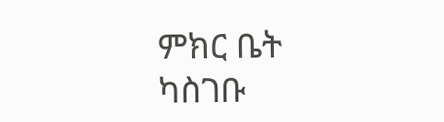ምክር ቤት ካስገቡ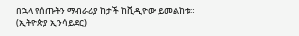በኋላ የሰጡትን ማብራሪያ ከታች ከቪዲዮው ይመልከቱ። (ኢትዮጵያ ኢንሳይደር)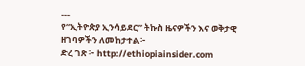---
የ“ኢትዮጵያ ኢንሳይደር” ትኩስ ዜናዎችን እና ወቅታዊ ዘገባዎችን ለመከታተል፦
ድረ ገጽ ፦ http://ethiopiainsider.com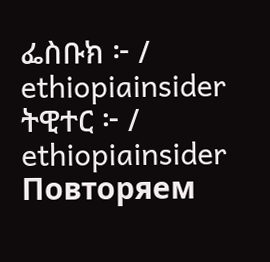ፌስቡክ ፦ / ethiopiainsider
ትዊተር ፦ / ethiopiainsider
Повторяем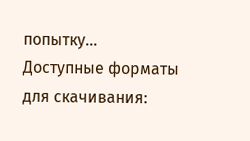попытку...
Доступные форматы для скачивания: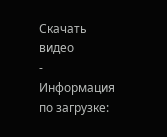Скачать видео
-
Информация по загрузке: